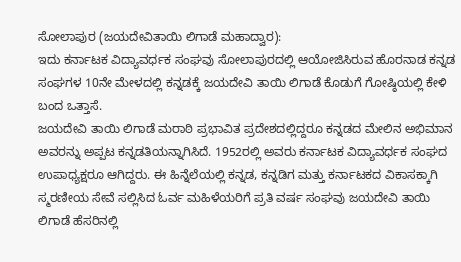ಸೋಲಾಪುರ (ಜಯದೇವಿತಾಯಿ ಲಿಗಾಡೆ ಮಹಾದ್ವಾರ):
ಇದು ಕರ್ನಾಟಕ ವಿದ್ಯಾವರ್ಧಕ ಸಂಘವು ಸೋಲಾಪುರದಲ್ಲಿ ಆಯೋಜಿಸಿರುವ ಹೊರನಾಡ ಕನ್ನಡ ಸಂಘಗಳ 10ನೇ ಮೇಳದಲ್ಲಿ ಕನ್ನಡಕ್ಕೆ ಜಯದೇವಿ ತಾಯಿ ಲಿಗಾಡೆ ಕೊಡುಗೆ ಗೋಷ್ಠಿಯಲ್ಲಿ ಕೇಳಿ ಬಂದ ಒತ್ತಾಸೆ.
ಜಯದೇವಿ ತಾಯಿ ಲಿಗಾಡೆ ಮರಾಠಿ ಪ್ರಭಾವಿತ ಪ್ರದೇಶದಲ್ಲಿದ್ದರೂ ಕನ್ನಡದ ಮೇಲಿನ ಅಭಿಮಾನ ಅವರನ್ನು ಅಪ್ಪಟ ಕನ್ನಡತಿಯನ್ನಾಗಿಸಿದೆ. 1952ರಲ್ಲಿ ಅವರು ಕರ್ನಾಟಕ ವಿದ್ಯಾವರ್ಧಕ ಸಂಘದ ಉಪಾಧ್ಯಕ್ಷರೂ ಆಗಿದ್ದರು. ಈ ಹಿನ್ನೆಲೆಯಲ್ಲಿ ಕನ್ನಡ, ಕನ್ನಡಿಗ ಮತ್ತು ಕರ್ನಾಟಕದ ವಿಕಾಸಕ್ಕಾಗಿ ಸ್ಮರಣೀಯ ಸೇವೆ ಸಲ್ಲಿಸಿದ ಓರ್ವ ಮಹಿಳೆಯರಿಗೆ ಪ್ರತಿ ವರ್ಷ ಸಂಘವು ಜಯದೇವಿ ತಾಯಿ ಲಿಗಾಡೆ ಹೆಸರಿನಲ್ಲಿ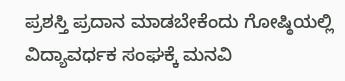ಪ್ರಶಸ್ತಿ ಪ್ರದಾನ ಮಾಡಬೇಕೆಂದು ಗೋಷ್ಠಿಯಲ್ಲಿ ವಿದ್ಯಾವರ್ಧಕ ಸಂಘಕ್ಕೆ ಮನವಿ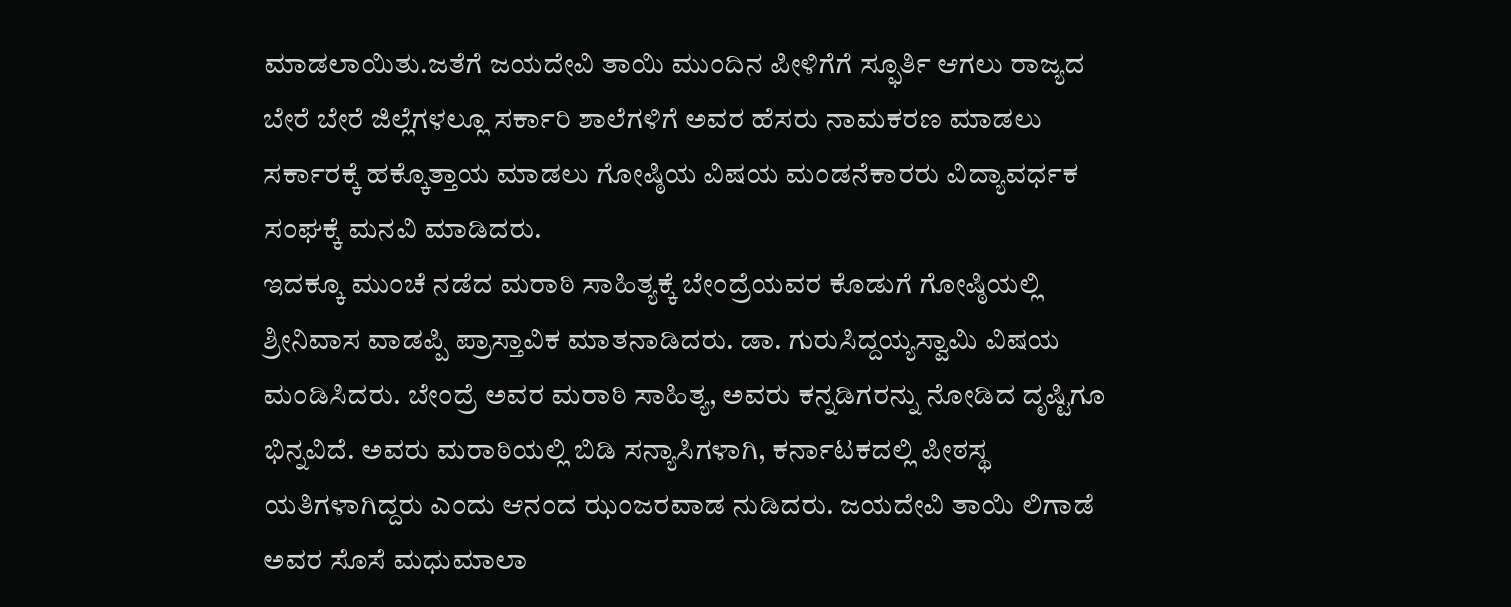ಮಾಡಲಾಯಿತು.ಜತೆಗೆ ಜಯದೇವಿ ತಾಯಿ ಮುಂದಿನ ಪೀಳಿಗೆಗೆ ಸ್ಫೂರ್ತಿ ಆಗಲು ರಾಜ್ಯದ ಬೇರೆ ಬೇರೆ ಜಿಲ್ಲೆಗಳಲ್ಲೂ ಸರ್ಕಾರಿ ಶಾಲೆಗಳಿಗೆ ಅವರ ಹೆಸರು ನಾಮಕರಣ ಮಾಡಲು ಸರ್ಕಾರಕ್ಕೆ ಹಕ್ಕೊತ್ತಾಯ ಮಾಡಲು ಗೋಷ್ಠಿಯ ವಿಷಯ ಮಂಡನೆಕಾರರು ವಿದ್ಯಾವರ್ಧಕ ಸಂಘಕ್ಕೆ ಮನವಿ ಮಾಡಿದರು.
ಇದಕ್ಕೂ ಮುಂಚೆ ನಡೆದ ಮರಾಠಿ ಸಾಹಿತ್ಯಕ್ಕೆ ಬೇಂದ್ರೆಯವರ ಕೊಡುಗೆ ಗೋಷ್ಠಿಯಲ್ಲಿ ಶ್ರೀನಿವಾಸ ವಾಡಪ್ಪಿ ಪ್ರಾಸ್ತಾವಿಕ ಮಾತನಾಡಿದರು. ಡಾ. ಗುರುಸಿದ್ದಯ್ಯಸ್ವಾಮಿ ವಿಷಯ ಮಂಡಿಸಿದರು. ಬೇಂದ್ರೆ ಅವರ ಮರಾಠಿ ಸಾಹಿತ್ಯ, ಅವರು ಕನ್ನಡಿಗರನ್ನು ನೋಡಿದ ದೃಷ್ಟಿಗೂ ಭಿನ್ನವಿದೆ. ಅವರು ಮರಾಠಿಯಲ್ಲಿ ಬಿಡಿ ಸನ್ಯಾಸಿಗಳಾಗಿ, ಕರ್ನಾಟಕದಲ್ಲಿ ಪೀಠಸ್ಥ ಯತಿಗಳಾಗಿದ್ದರು ಎಂದು ಆನಂದ ಝಂಜರವಾಡ ನುಡಿದರು. ಜಯದೇವಿ ತಾಯಿ ಲಿಗಾಡೆ ಅವರ ಸೊಸೆ ಮಧುಮಾಲಾ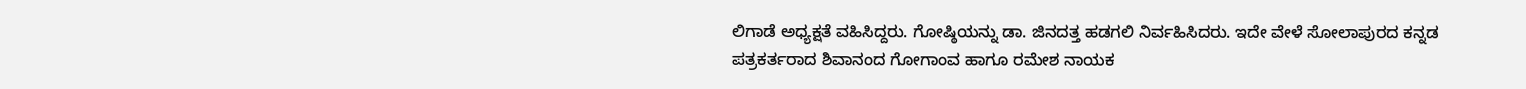ಲಿಗಾಡೆ ಅಧ್ಯಕ್ಷತೆ ವಹಿಸಿದ್ದರು. ಗೋಷ್ಠಿಯನ್ನು ಡಾ. ಜಿನದತ್ತ ಹಡಗಲಿ ನಿರ್ವಹಿಸಿದರು. ಇದೇ ವೇಳೆ ಸೋಲಾಪುರದ ಕನ್ನಡ ಪತ್ರಕರ್ತರಾದ ಶಿವಾನಂದ ಗೋಗಾಂವ ಹಾಗೂ ರಮೇಶ ನಾಯಕ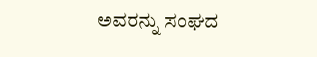ಅವರನ್ನು ಸಂಘದ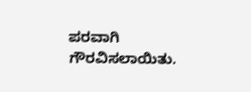ಪರವಾಗಿ ಗೌರವಿಸಲಾಯಿತು.